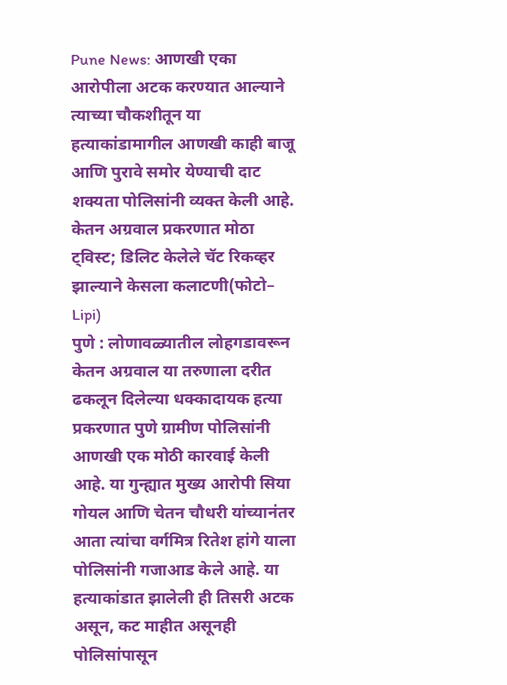Pune News: आणखी एका आरोपीला अटक करण्यात आल्याने त्याच्या चौकशीतून या हत्याकांडामागील आणखी काही बाजू आणि पुरावे समोर येण्याची दाट शक्यता पोलिसांनी व्यक्त केली आहे.
केतन अग्रवाल प्रकरणात मोठा ट्विस्ट; डिलिट केलेले चॅट रिकव्हर झाल्याने केसला कलाटणी(फोटो– Lipi)
पुणे : लोणावळ्यातील लोहगडावरून केतन अग्रवाल या तरुणाला दरीत ढकलून दिलेल्या धक्कादायक हत्या प्रकरणात पुणे ग्रामीण पोलिसांनी आणखी एक मोठी कारवाई केली आहे. या गुन्ह्यात मुख्य आरोपी सिया गोयल आणि चेतन चौधरी यांच्यानंतर आता त्यांचा वर्गमित्र रितेश हांगे याला पोलिसांनी गजाआड केले आहे. या हत्याकांडात झालेली ही तिसरी अटक असून, कट माहीत असूनही पोलिसांपासून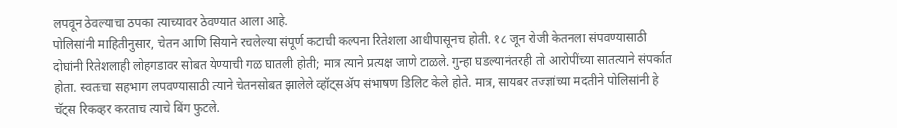लपवून ठेवल्याचा ठपका त्याच्यावर ठेवण्यात आला आहे.
पोलिसांनी माहितीनुसार, चेतन आणि सियाने रचलेल्या संपूर्ण कटाची कल्पना रितेशला आधीपासूनच होती. १८ जून रोजी केतनला संपवण्यासाठी दोघांनी रितेशलाही लोहगडावर सोबत येण्याची गळ घातली होती; मात्र त्याने प्रत्यक्ष जाणे टाळले. गुन्हा घडल्यानंतरही तो आरोपींच्या सातत्याने संपर्कात होता. स्वतःचा सहभाग लपवण्यासाठी त्याने चेतनसोबत झालेले व्हॉट्सॲप संभाषण डिलिट केले होते. मात्र, सायबर तज्ज्ञांच्या मदतीने पोलिसांनी हे चॅट्स रिकव्हर करताच त्याचे बिंग फुटले.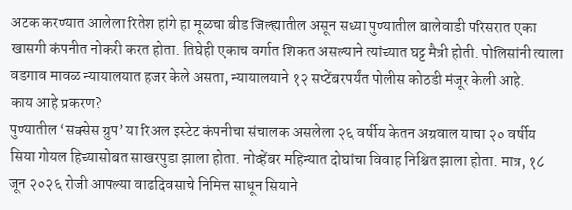अटक करण्यात आलेला रितेश हांगे हा मूळचा बीड जिल्ह्यातील असून सध्या पुण्यातील बालेवाडी परिसरात एका खासगी कंपनीत नोकरी करत होता. तिघेही एकाच वर्गात शिकत असल्याने त्यांच्यात घट्ट मैत्री होती. पोलिसांनी त्याला वडगाव मावळ न्यायालयात हजर केले असता, न्यायालयाने १२ सप्टेंबरपर्यंत पोलीस कोठडी मंजूर केली आहे.
काय आहे प्रकरण?
पुण्यातील ‘सक्सेस ग्रुप’ या रिअल इस्टेट कंपनीचा संचालक असलेला २६ वर्षीय केतन अग्रवाल याचा २० वर्षीय सिया गोयल हिच्यासोबत साखरपुडा झाला होता. नोव्हेंबर महिन्यात दोघांचा विवाह निश्चित झाला होता. मात्र, १८ जून २०२६ रोजी आपल्या वाढदिवसाचे निमित्त साधून सियाने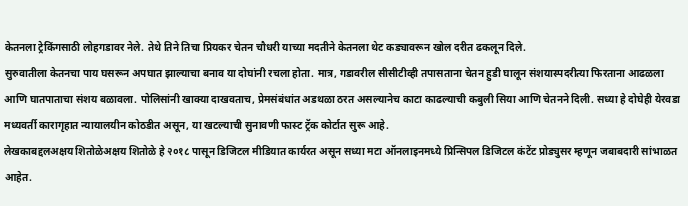केतनला ट्रेकिंगसाठी लोहगडावर नेले. तेथे तिने तिचा प्रियकर चेतन चौधरी याच्या मदतीने केतनला थेट कड्यावरून खोल दरीत ढकलून दिले.
सुरुवातीला केतनचा पाय घसरून अपघात झाल्याचा बनाव या दोघांनी रचला होता. मात्र, गडावरील सीसीटीव्ही तपासताना चेतन हुडी घालून संशयास्पदरीत्या फिरताना आढळला आणि घातपाताचा संशय बळावला. पोलिसांनी खाक्या दाखवताच, प्रेमसंबंधांत अडथळा ठरत असल्यानेच काटा काढल्याची कबुली सिया आणि चेतनने दिली. सध्या हे दोघेही येरवडा मध्यवर्ती कारागृहात न्यायालयीन कोठडीत असून, या खटल्याची सुनावणी फास्ट ट्रॅक कोर्टात सुरू आहे.
लेखकाबद्दलअक्षय शितोळेअक्षय शितोळे हे २०१८ पासून डिजिटल मीडियात कार्यरत असून सध्या मटा ऑनलाइनमध्ये प्रिन्सिपल डिजिटल कंटेंट प्रोड्युसर म्हणून जबाबदारी सांभाळत आहेत.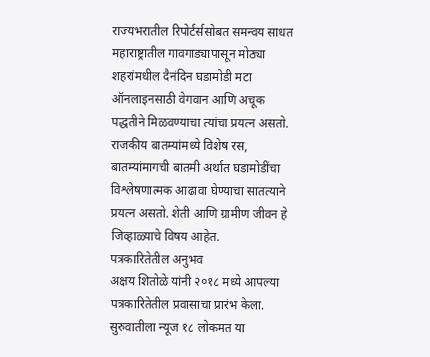राज्यभरातील रिपोर्टर्ससोबत समन्वय साधत महाराष्ट्रातील गावगाड्यापासून मोठ्या शहरांमधील दैनंदिन घडामोडी मटा ऑनलाइनसाठी वेगवान आणि अचूक पद्धतीने मिळवण्याचा त्यांचा प्रयत्न असतो. राजकीय बातम्यांमध्ये विशेष रस, बातम्यांमागची बातमी अर्थात घडामोडींचा विश्लेषणात्मक आढावा घेण्याचा सातत्याने प्रयत्न असतो. शेती आणि ग्रामीण जीवन हे जिव्हाळ्याचे विषय आहेत.
पत्रकारितेतील अनुभव
अक्षय शितोळे यांनी २०१८ मध्ये आपल्या पत्रकारितेतील प्रवासाचा प्रारंभ केला. सुरुवातीला न्यूज १८ लोकमत या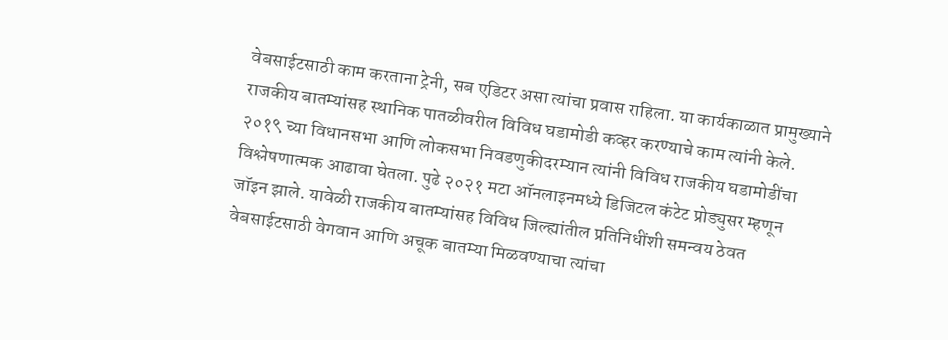वेबसाईटसाठी काम करताना ट्रेनी, सब एडिटर असा त्यांचा प्रवास राहिला. या कार्यकाळात प्रामुख्याने राजकीय बातम्यांसह स्थानिक पातळीवरील विविध घडामोडी कव्हर करण्याचे काम त्यांनी केले. २०१९ च्या विधानसभा आणि लोकसभा निवडणुकीदरम्यान त्यांनी विविध राजकीय घडामोडींचा विश्लेषणात्मक आढावा घेतला. पुढे २०२१ मटा ऑनलाइनमध्ये डिजिटल कंटेट प्रोड्युसर म्हणून जॉइन झाले. यावेळी राजकीय बातम्यांसह विविध जिल्ह्यांतील प्रतिनिधींशी समन्वय ठेवत वेबसाईटसाठी वेगवान आणि अचूक बातम्या मिळवण्याचा त्यांचा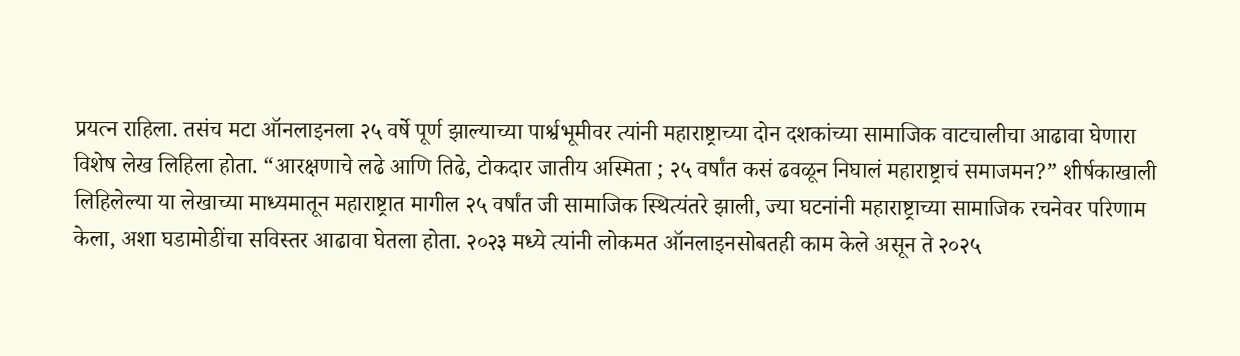प्रयत्न राहिला. तसंच मटा ऑनलाइनला २५ वर्षे पूर्ण झाल्याच्या पार्श्वभूमीवर त्यांनी महाराष्ट्राच्या दोन दशकांच्या सामाजिक वाटचालीचा आढावा घेणारा विशेष लेख लिहिला होता. “आरक्षणाचे लढे आणि तिढे, टोकदार जातीय अस्मिता ; २५ वर्षांत कसं ढवळून निघालं महाराष्ट्राचं समाजमन?” शीर्षकाखाली लिहिलेल्या या लेखाच्या माध्यमातून महाराष्ट्रात मागील २५ वर्षांत जी सामाजिक स्थित्यंतरे झाली, ज्या घटनांनी महाराष्ट्राच्या सामाजिक रचनेवर परिणाम केला, अशा घडामोडींचा सविस्तर आढावा घेतला होता. २०२३ मध्ये त्यांनी लोकमत ऑनलाइनसोबतही काम केले असून ते २०२५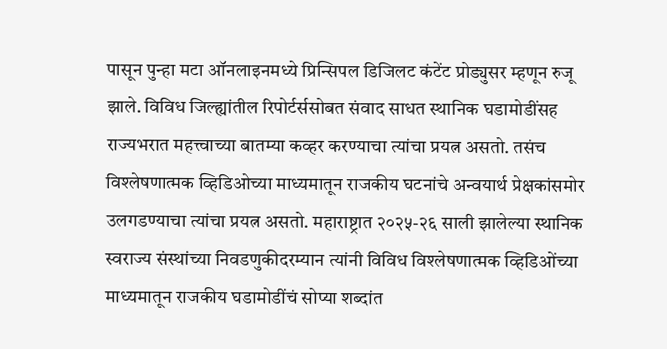पासून पुन्हा मटा ऑनलाइनमध्ये प्रिन्सिपल डिजिलट कंटेंट प्रोड्युसर म्हणून रुजू झाले. विविध जिल्ह्यांतील रिपोर्टर्ससोबत संवाद साधत स्थानिक घडामोडींसह राज्यभरात महत्त्वाच्या बातम्या कव्हर करण्याचा त्यांचा प्रयत्न असतो. तसंच विश्लेषणात्मक व्हिडिओच्या माध्यमातून राजकीय घटनांचे अन्वयार्थ प्रेक्षकांसमोर उलगडण्याचा त्यांचा प्रयत्न असतो. महाराष्ट्रात २०२५-२६ साली झालेल्या स्थानिक स्वराज्य संस्थांच्या निवडणुकीदरम्यान त्यांनी विविध विश्लेषणात्मक व्हिडिओंच्या माध्यमातून राजकीय घडामोडींचं सोप्या शब्दांत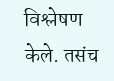विश्लेषण केले. तसंच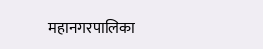महानगरपालिका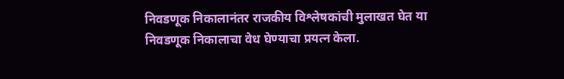निवडणूक निकालानंतर राजकीय विश्लेषकांची मुलाखत घेत या निवडणूक निकालाचा वेध घेण्याचा प्रयत्न केला.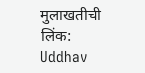मुलाखतीची लिंक: Uddhav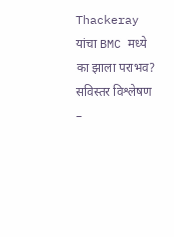Thackeray यांचा BMC मध्ये का झाला पराभव? सविस्तर विश्लेषण –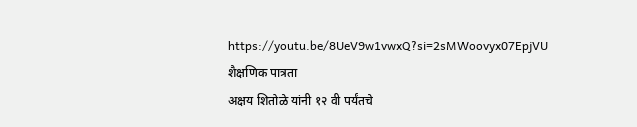https://youtu.be/8UeV9w1vwxQ?si=2sMWoovyx07EpjVU
शैक्षणिक पात्रता
अक्षय शितोळे यांनी १२ वी पर्यंतचे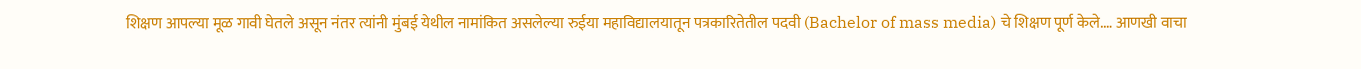शिक्षण आपल्या मूळ गावी घेतले असून नंतर त्यांनी मुंबई येथील नामांकित असलेल्या रुईया महाविद्यालयातून पत्रकारितेतील पदवी (Bachelor of mass media) चे शिक्षण पूर्ण केले.… आणखी वाचा